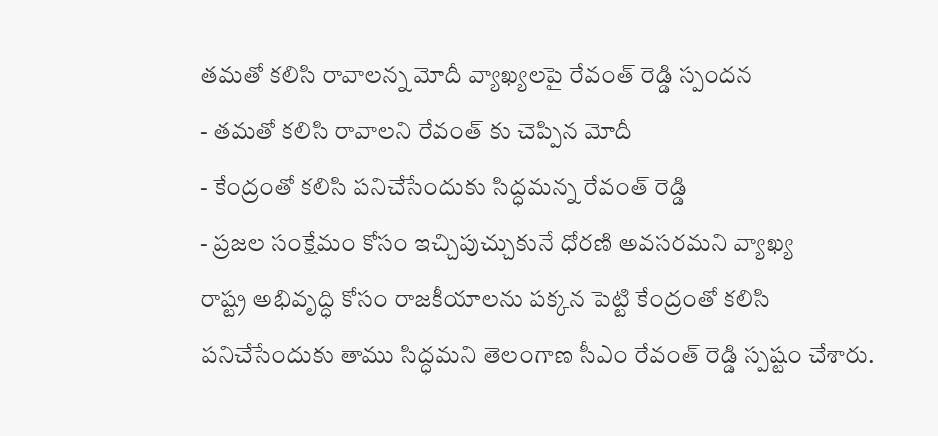తమతో కలిసి రావాలన్న మోదీ వ్యాఖ్యలపై రేవంత్ రెడ్డి స్పందన
- తమతో కలిసి రావాలని రేవంత్ కు చెప్పిన మోదీ
- కేంద్రంతో కలిసి పనిచేసేందుకు సిద్ధమన్న రేవంత్ రెడ్డి
- ప్రజల సంక్షేమం కోసం ఇచ్చిపుచ్చుకునే ధోరణి అవసరమని వ్యాఖ్య
రాష్ట్ర అభివృద్ధి కోసం రాజకీయాలను పక్కన పెట్టి కేంద్రంతో కలిసి పనిచేసేందుకు తాము సిద్ధమని తెలంగాణ సీఎం రేవంత్ రెడ్డి స్పష్టం చేశారు.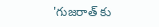'గుజరాత్ కు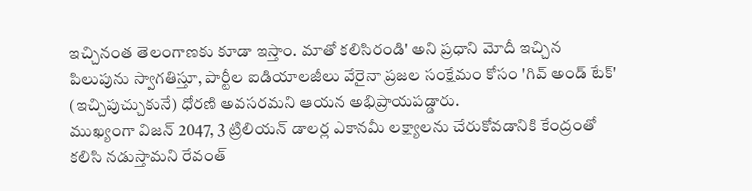ఇచ్చినంత తెలంగాణకు కూడా ఇస్తాం. మాతో కలిసిరండి' అని ప్రధాని మోదీ ఇచ్చిన పిలుపును స్వాగతిస్తూ, పార్టీల ఐడియాలజీలు వేరైనా ప్రజల సంక్షేమం కోసం 'గివ్ అండ్ టేక్' (ఇచ్చిపుచ్చుకునే) ధోరణి అవసరమని ఆయన అభిప్రాయపడ్డారు.
ముఖ్యంగా విజన్ 2047, 3 ట్రిలియన్ డాలర్ల ఎకానమీ లక్ష్యాలను చేరుకోవడానికి కేంద్రంతో కలిసి నడుస్తామని రేవంత్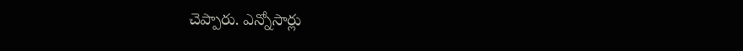చెప్పారు. ఎన్నోసార్లు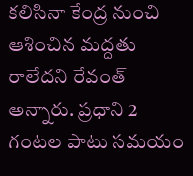కలిసినా కేంద్ర నుంచి ఆశించిన మద్దతు రాలేదని రేవంత్ అన్నారు. ప్రధాని 2 గంటల పాటు సమయం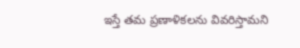ఇస్తే తమ ప్రణాళికలను వివరిస్తామని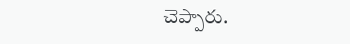చెప్పారు.